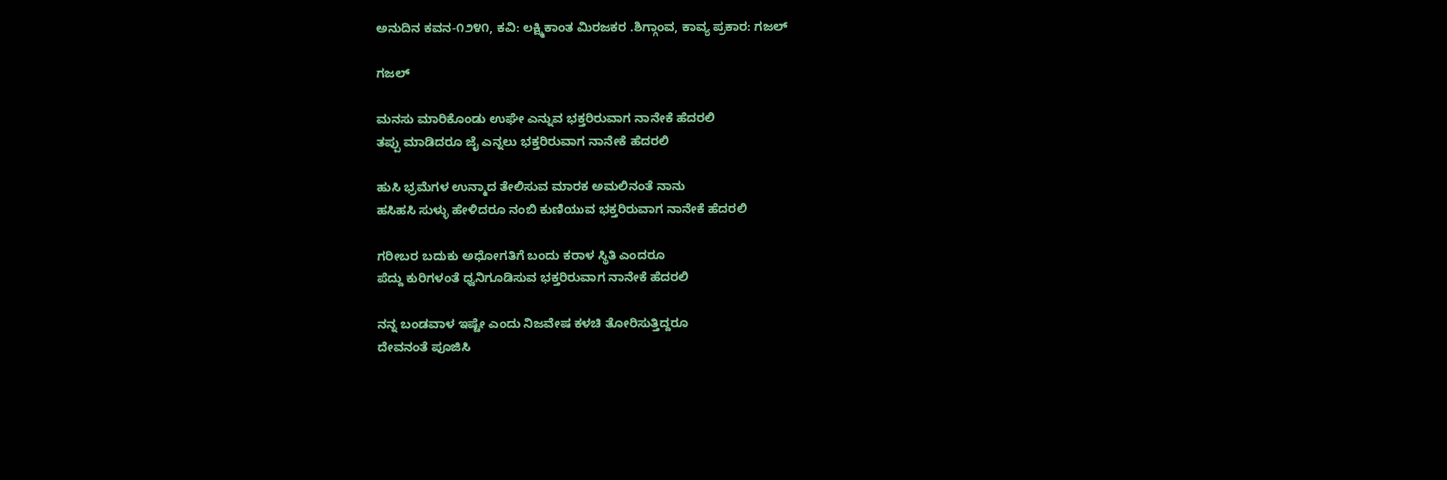ಅನುದಿನ ಕವನ-೧೨೪೧, ಕವಿ: ಲಕ್ಷ್ಮಿಕಾಂತ ಮಿರಜಕರ .ಶಿಗ್ಗಾಂವ, ಕಾವ್ಯ ಪ್ರಕಾರ: ಗಜಲ್

ಗಜಲ್

ಮನಸು ಮಾರಿಕೊಂಡು ಉಘೇ ಎನ್ನುವ ಭಕ್ತರಿರುವಾಗ ನಾನೇಕೆ ಹೆದರಲಿ
ತಪ್ಪು ಮಾಡಿದರೂ ಜೈ ಎನ್ನಲು ಭಕ್ತರಿರುವಾಗ ನಾನೇಕೆ ಹೆದರಲಿ

ಹುಸಿ ಭ್ರಮೆಗಳ ಉನ್ಮಾದ ತೇಲಿಸುವ ಮಾರಕ ಅಮಲಿನಂತೆ ನಾನು
ಹಸಿಹಸಿ ಸುಳ್ಳು ಹೇಳಿದರೂ ನಂಬಿ ಕುಣಿಯುವ ಭಕ್ತರಿರುವಾಗ ನಾನೇಕೆ ಹೆದರಲಿ

ಗರೀಬರ ಬದುಕು ಅಧೋಗತಿಗೆ ಬಂದು ಕರಾಳ ಸ್ಥಿತಿ ಎಂದರೂ
ಪೆದ್ದು ಕುರಿಗಳಂತೆ ಧ್ವನಿಗೂಡಿಸುವ ಭಕ್ತರಿರುವಾಗ ನಾನೇಕೆ ಹೆದರಲಿ

ನನ್ನ ಬಂಡವಾಳ ಇಷ್ಟೇ ಎಂದು ನಿಜವೇಷ ಕಳಚಿ ತೋರಿಸುತ್ತಿದ್ದರೂ
ದೇವನಂತೆ ಪೂಜಿಸಿ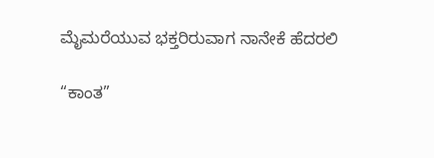ಮೈಮರೆಯುವ ಭಕ್ತರಿರುವಾಗ ನಾನೇಕೆ ಹೆದರಲಿ

“ಕಾಂತ”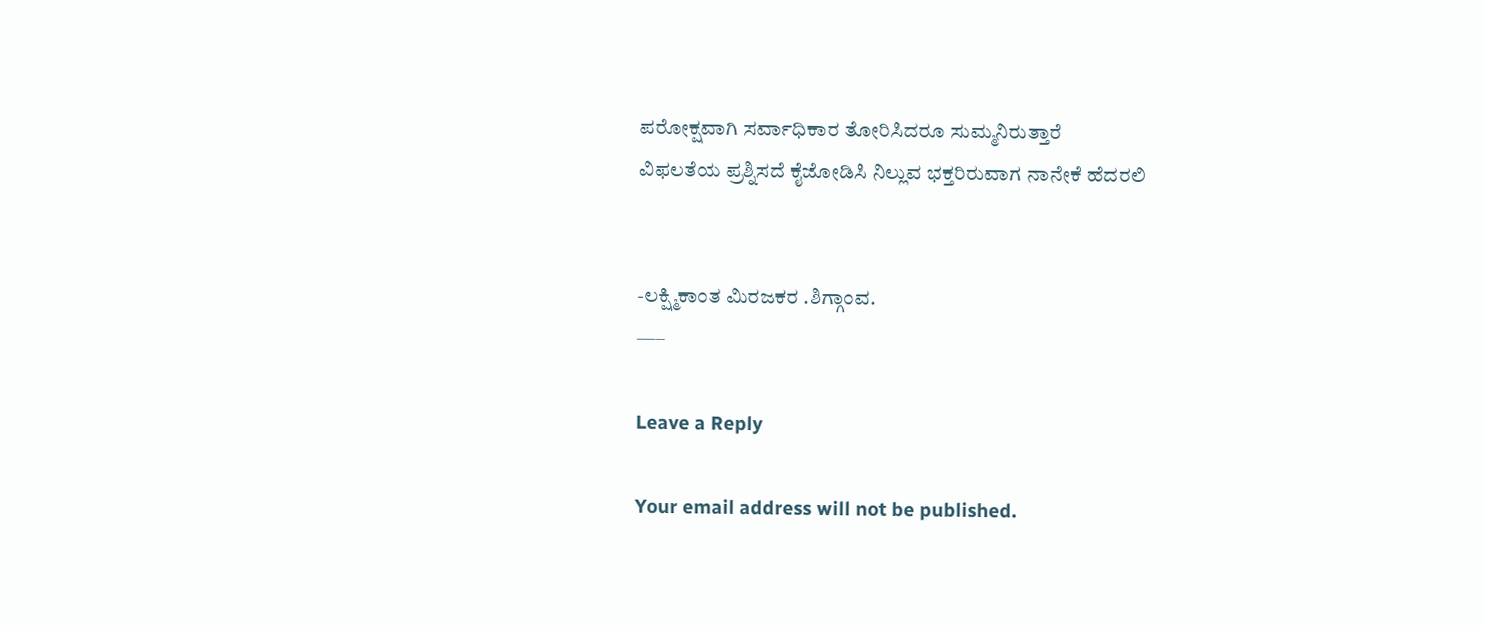ಪರೋಕ್ಷವಾಗಿ ಸರ್ವಾಧಿಕಾರ ತೋರಿಸಿದರೂ ಸುಮ್ಮನಿರುತ್ತಾರೆ
ವಿಫಲತೆಯ ಪ್ರಶ್ನಿಸದೆ ಕೈಜೋಡಿಸಿ ನಿಲ್ಲುವ ಭಕ್ತರಿರುವಾಗ ನಾನೇಕೆ ಹೆದರಲಿ


-ಲಕ್ಷ್ಮಿಕಾಂತ ಮಿರಜಕರ .ಶಿಗ್ಗಾಂವ.
—–

Leave a Reply

Your email address will not be published.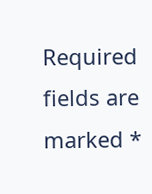Required fields are marked *